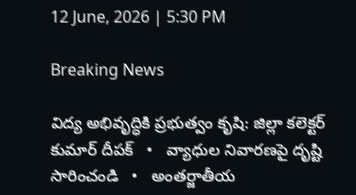12 June, 2026 | 5:30 PM

Breaking News

విద్య అభివృద్ధికి ప్రభుత్వం కృషి: జిల్లా కలెక్టర్ కుమార్ దీపక్   •   వ్యాధుల నివారణపై దృష్టి సారించండి   •   అంతర్జాతీయ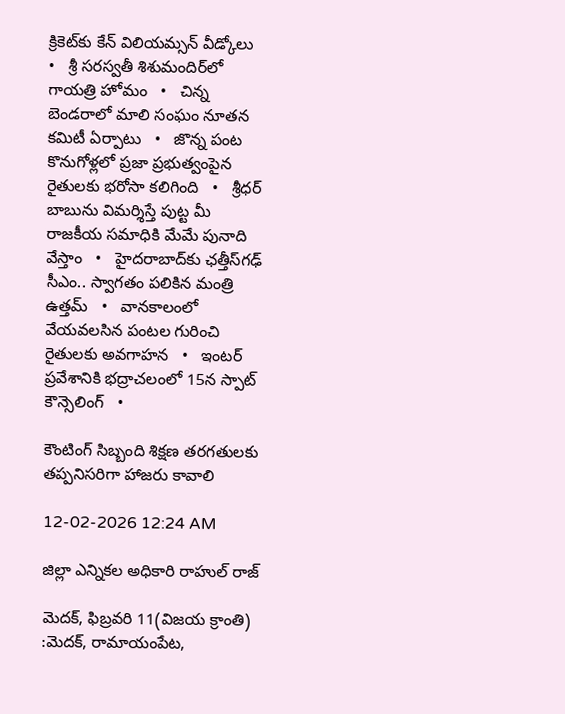క్రికెట్‌కు కేన్ విలియమ్సన్ వీడ్కోలు   •   శ్రీ సరస్వతీ శిశుమందిర్‌లో గాయత్రి హోమం   •   చిన్న బెండరాలో మాలి సంఘం నూతన కమిటీ ఏర్పాటు   •   జొన్న పంట కొనుగోళ్లలో ప్రజా ప్రభుత్వంపైన రైతులకు భరోసా కలిగింది   •   శ్రీధర్ బాబును విమర్శిస్తే పుట్ట మీ రాజకీయ సమాధికి మేమే పునాది వేస్తాం   •   హైదరాబాద్‌కు ఛత్తీస్‌గఢ్ సీఎం.. స్వాగతం పలికిన మంత్రి ఉత్తమ్   •   వానకాలంలో వేయవలసిన పంటల గురించి రైతులకు అవగాహన   •   ఇంటర్ ప్రవేశానికి భద్రాచలంలో 15న స్పాట్ కౌన్సెలింగ్   •

కౌంటింగ్ సిబ్బంది శిక్షణ తరగతులకు తప్పనిసరిగా హాజరు కావాలి

12-02-2026 12:24 AM

జిల్లా ఎన్నికల అధికారి రాహుల్ రాజ్

మెదక్, ఫిబ్రవరి 11(విజయ క్రాంతి) :మెదక్, రామాయంపేట,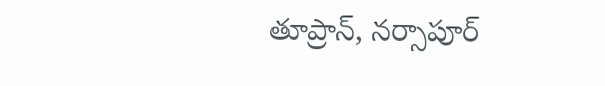తూప్రాన్, నర్సాపూర్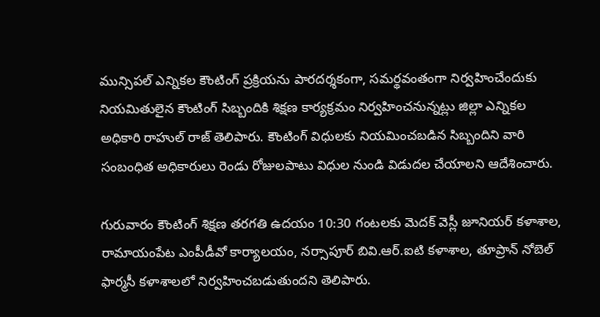మున్సిపల్ ఎన్నికల కౌంటింగ్ ప్రక్రియను పారదర్శకంగా, సమర్థవంతంగా నిర్వహించేందుకు నియమితులైన కౌంటింగ్ సిబ్బందికి శిక్షణ కార్యక్రమం నిర్వహించనున్నట్లు జిల్లా ఎన్నికల అధికారి రాహుల్ రాజ్ తెలిపారు. కౌంటింగ్ విధులకు నియమించబడిన సిబ్బందిని వారి సంబంధిత అధికారులు రెండు రోజులపాటు విధుల నుండి విడుదల చేయాలని ఆదేశించారు.

గురువారం కౌంటింగ్ శిక్షణ తరగతి ఉదయం 10:30 గంటలకు మెదక్ వెస్లీ జూనియర్ కళాశాల, రామాయంపేట ఎంపీడీవో కార్యాలయం, నర్సాపూర్ బివి.ఆర్.ఐటి కళాశాల, తూప్రాన్ నోబెల్ ఫార్మసీ కళాశాలలో నిర్వహించబడుతుందని తెలిపారు.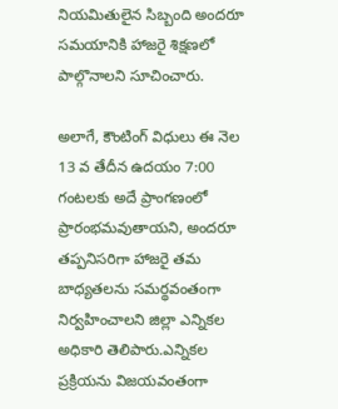నియమితులైన సిబ్బంది అందరూ సమయానికి హాజరై శిక్షణలో పాల్గొనాలని సూచించారు.

అలాగే, కౌంటింగ్ విధులు ఈ నెల 13 వ తేదీన ఉదయం 7:00 గంటలకు అదే ప్రాంగణంలో ప్రారంభమవుతాయని, అందరూ తప్పనిసరిగా హాజరై తమ బాధ్యతలను సమర్థవంతంగా నిర్వహించాలని జిల్లా ఎన్నికల అధికారి తెలిపారు.ఎన్నికల ప్రక్రియను విజయవంతంగా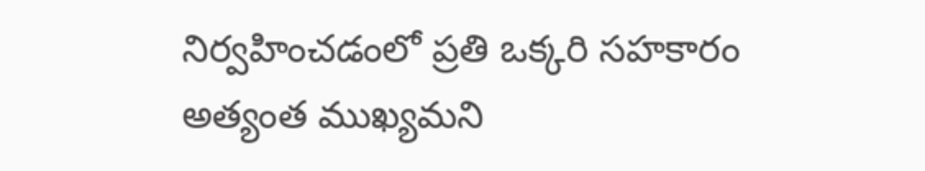నిర్వహించడంలో ప్రతి ఒక్కరి సహకారం అత్యంత ముఖ్యమని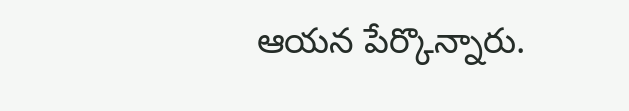ఆయన పేర్కొన్నారు.